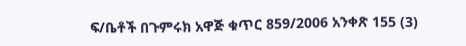ፍ/ቤቶች በጉምሩክ አዋጅ ቁጥር 859/2006 አንቀጽ 155 (3)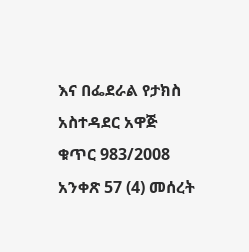እና በፌደራል የታክስ አስተዳደር አዋጅ ቁጥር 983/2008 አንቀጽ 57 (4) መሰረት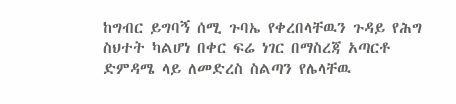ከግብር ይግባኝ ሰሚ ጉባኤ የቀረበላቸዉን ጉዳይ የሕግ ስህተት ካልሆነ በቀር ፍሬ ነገር በማስረጃ አጣርቶ ድምዳሜ ላይ ለመድረስ ስልጣን የሌላቸዉ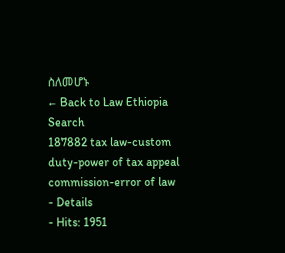ስለመሆኑ
← Back to Law Ethiopia Search
187882 tax law-custom duty-power of tax appeal commission-error of law
- Details
- Hits: 1951